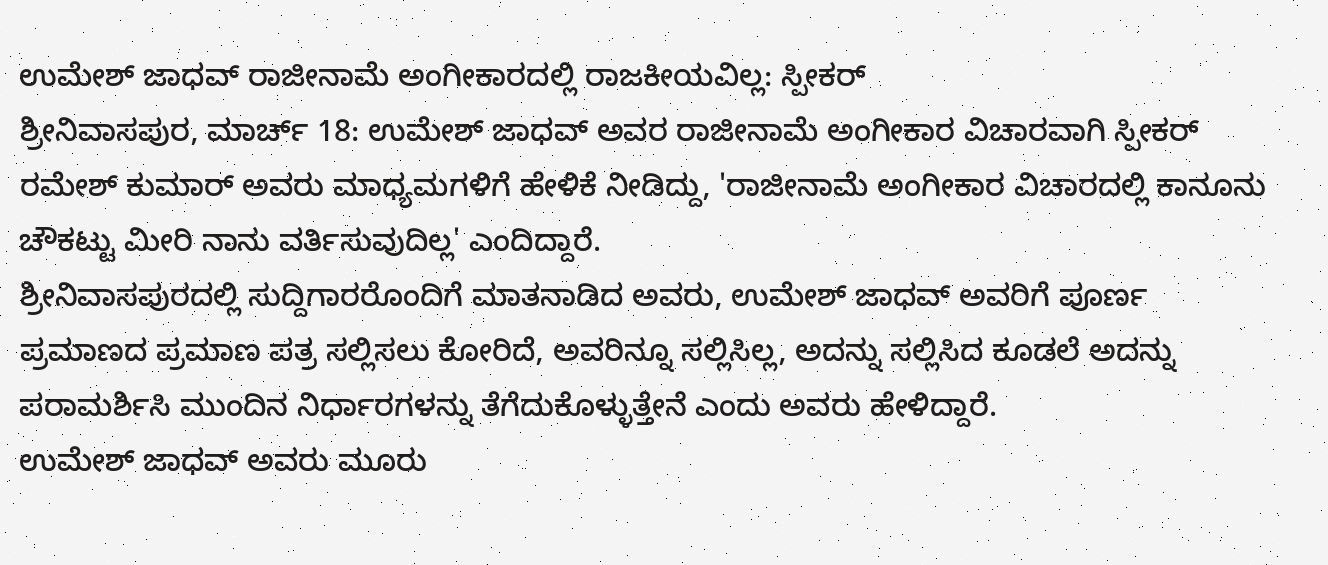ಉಮೇಶ್ ಜಾಧವ್ ರಾಜೀನಾಮೆ ಅಂಗೀಕಾರದಲ್ಲಿ ರಾಜಕೀಯವಿಲ್ಲ: ಸ್ಪೀಕರ್
ಶ್ರೀನಿವಾಸಪುರ, ಮಾರ್ಚ್ 18: ಉಮೇಶ್ ಜಾಧವ್ ಅವರ ರಾಜೀನಾಮೆ ಅಂಗೀಕಾರ ವಿಚಾರವಾಗಿ ಸ್ಪೀಕರ್ ರಮೇಶ್ ಕುಮಾರ್ ಅವರು ಮಾಧ್ಯಮಗಳಿಗೆ ಹೇಳಿಕೆ ನೀಡಿದ್ದು, 'ರಾಜೀನಾಮೆ ಅಂಗೀಕಾರ ವಿಚಾರದಲ್ಲಿ ಕಾನೂನು ಚೌಕಟ್ಟು ಮೀರಿ ನಾನು ವರ್ತಿಸುವುದಿಲ್ಲ' ಎಂದಿದ್ದಾರೆ.
ಶ್ರೀನಿವಾಸಪುರದಲ್ಲಿ ಸುದ್ದಿಗಾರರೊಂದಿಗೆ ಮಾತನಾಡಿದ ಅವರು, ಉಮೇಶ್ ಜಾಧವ್ ಅವರಿಗೆ ಪೂರ್ಣ ಪ್ರಮಾಣದ ಪ್ರಮಾಣ ಪತ್ರ ಸಲ್ಲಿಸಲು ಕೋರಿದೆ, ಅವರಿನ್ನೂ ಸಲ್ಲಿಸಿಲ್ಲ, ಅದನ್ನು ಸಲ್ಲಿಸಿದ ಕೂಡಲೆ ಅದನ್ನು ಪರಾಮರ್ಶಿಸಿ ಮುಂದಿನ ನಿರ್ಧಾರಗಳನ್ನು ತೆಗೆದುಕೊಳ್ಳುತ್ತೇನೆ ಎಂದು ಅವರು ಹೇಳಿದ್ದಾರೆ.
ಉಮೇಶ್ ಜಾಧವ್ ಅವರು ಮೂರು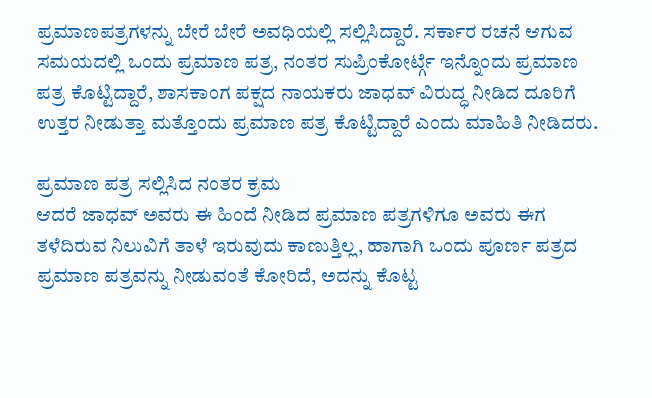ಪ್ರಮಾಣಪತ್ರಗಳನ್ನು ಬೇರೆ ಬೇರೆ ಅವಧಿಯಲ್ಲಿ ಸಲ್ಲಿಸಿದ್ದಾರೆ. ಸರ್ಕಾರ ರಚನೆ ಆಗುವ ಸಮಯದಲ್ಲಿ ಒಂದು ಪ್ರಮಾಣ ಪತ್ರ, ನಂತರ ಸುಪ್ರಿಂಕೋರ್ಟ್ಗೆ ಇನ್ನೊಂದು ಪ್ರಮಾಣ ಪತ್ರ ಕೊಟ್ಟಿದ್ದಾರೆ, ಶಾಸಕಾಂಗ ಪಕ್ಷದ ನಾಯಕರು ಜಾಧವ್ ವಿರುದ್ಧ ನೀಡಿದ ದೂರಿಗೆ ಉತ್ತರ ನೀಡುತ್ತಾ ಮತ್ತೊಂದು ಪ್ರಮಾಣ ಪತ್ರ ಕೊಟ್ಟಿದ್ದಾರೆ ಎಂದು ಮಾಹಿತಿ ನೀಡಿದರು.

ಪ್ರಮಾಣ ಪತ್ರ ಸಲ್ಲಿಸಿದ ನಂತರ ಕ್ರಮ
ಆದರೆ ಜಾಧವ್ ಅವರು ಈ ಹಿಂದೆ ನೀಡಿದ ಪ್ರಮಾಣ ಪತ್ರಗಳಿಗೂ ಅವರು ಈಗ ತಳೆದಿರುವ ನಿಲುವಿಗೆ ತಾಳೆ ಇರುವುದು ಕಾಣುತ್ತಿಲ್ಲ, ಹಾಗಾಗಿ ಒಂದು ಪೂರ್ಣ ಪತ್ರದ ಪ್ರಮಾಣ ಪತ್ರವನ್ನು ನೀಡುವಂತೆ ಕೋರಿದೆ, ಅದನ್ನು ಕೊಟ್ಟ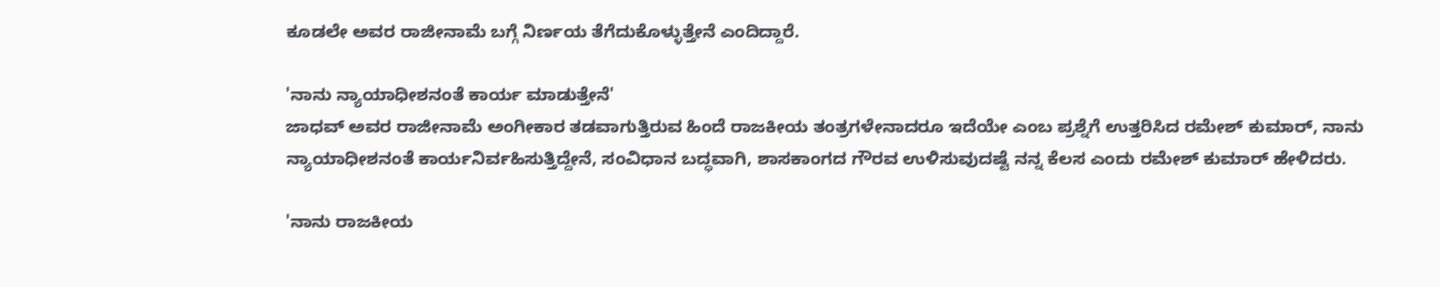ಕೂಡಲೇ ಅವರ ರಾಜೀನಾಮೆ ಬಗ್ಗೆ ನಿರ್ಣಯ ತೆಗೆದುಕೊಳ್ಳುತ್ತೇನೆ ಎಂದಿದ್ದಾರೆ.

'ನಾನು ನ್ಯಾಯಾಧೀಶನಂತೆ ಕಾರ್ಯ ಮಾಡುತ್ತೇನೆ'
ಜಾಧವ್ ಅವರ ರಾಜೀನಾಮೆ ಅಂಗೀಕಾರ ತಡವಾಗುತ್ತಿರುವ ಹಿಂದೆ ರಾಜಕೀಯ ತಂತ್ರಗಳೇನಾದರೂ ಇದೆಯೇ ಎಂಬ ಪ್ರಶ್ನೆಗೆ ಉತ್ತರಿಸಿದ ರಮೇಶ್ ಕುಮಾರ್, ನಾನು ನ್ಯಾಯಾಧೀಶನಂತೆ ಕಾರ್ಯನಿರ್ವಹಿಸುತ್ತಿದ್ದೇನೆ, ಸಂವಿಧಾನ ಬದ್ಧವಾಗಿ, ಶಾಸಕಾಂಗದ ಗೌರವ ಉಳಿಸುವುದಷ್ಟೆ ನನ್ನ ಕೆಲಸ ಎಂದು ರಮೇಶ್ ಕುಮಾರ್ ಹೇಳಿದರು.

'ನಾನು ರಾಜಕೀಯ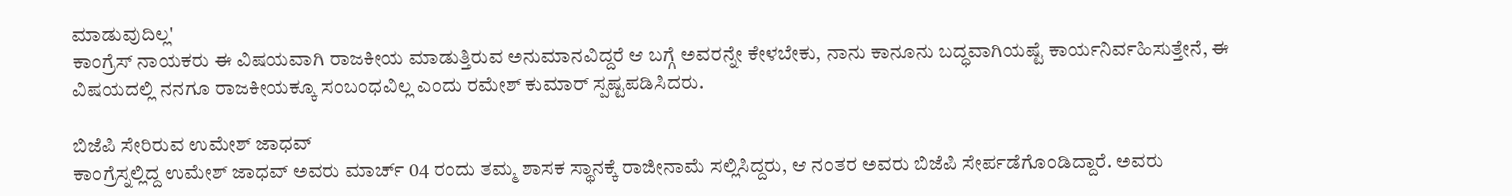ಮಾಡುವುದಿಲ್ಲ'
ಕಾಂಗ್ರೆಸ್ ನಾಯಕರು ಈ ವಿಷಯವಾಗಿ ರಾಜಕೀಯ ಮಾಡುತ್ತಿರುವ ಅನುಮಾನವಿದ್ದರೆ ಆ ಬಗ್ಗೆ ಅವರನ್ನೇ ಕೇಳಬೇಕು, ನಾನು ಕಾನೂನು ಬದ್ಧವಾಗಿಯಷ್ಟೆ ಕಾರ್ಯನಿರ್ವಹಿಸುತ್ತೇನೆ, ಈ ವಿಷಯದಲ್ಲಿ ನನಗೂ ರಾಜಕೀಯಕ್ಕೂ ಸಂಬಂಧವಿಲ್ಲ ಎಂದು ರಮೇಶ್ ಕುಮಾರ್ ಸ್ಪಷ್ಟಪಡಿಸಿದರು.

ಬಿಜೆಪಿ ಸೇರಿರುವ ಉಮೇಶ್ ಜಾಧವ್
ಕಾಂಗ್ರೆಸ್ನಲ್ಲಿದ್ದ ಉಮೇಶ್ ಜಾಧವ್ ಅವರು ಮಾರ್ಚ್ 04 ರಂದು ತಮ್ಮ ಶಾಸಕ ಸ್ಥಾನಕ್ಕೆ ರಾಜೀನಾಮೆ ಸಲ್ಲಿಸಿದ್ದರು, ಆ ನಂತರ ಅವರು ಬಿಜೆಪಿ ಸೇರ್ಪಡೆಗೊಂಡಿದ್ದಾರೆ. ಅವರು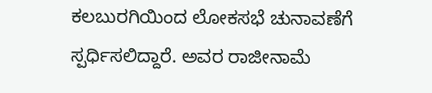ಕಲಬುರಗಿಯಿಂದ ಲೋಕಸಭೆ ಚುನಾವಣೆಗೆ ಸ್ಪರ್ಧಿಸಲಿದ್ದಾರೆ. ಅವರ ರಾಜೀನಾಮೆ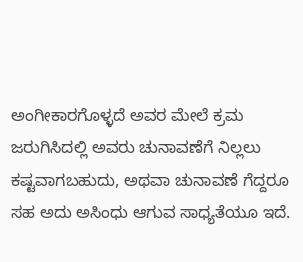ಅಂಗೀಕಾರಗೊಳ್ಳದೆ ಅವರ ಮೇಲೆ ಕ್ರಮ ಜರುಗಿಸಿದಲ್ಲಿ ಅವರು ಚುನಾವಣೆಗೆ ನಿಲ್ಲಲು ಕಷ್ಟವಾಗಬಹುದು, ಅಥವಾ ಚುನಾವಣೆ ಗೆದ್ದರೂ ಸಹ ಅದು ಅಸಿಂಧು ಆಗುವ ಸಾಧ್ಯತೆಯೂ ಇದೆ.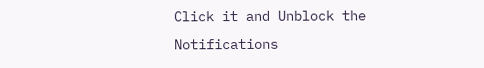Click it and Unblock the Notifications